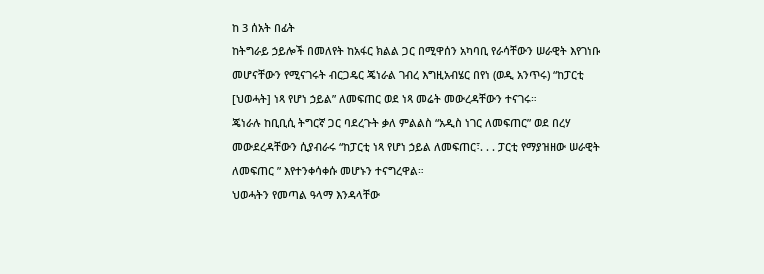ከ 3 ሰአት በፊት
ከትግራይ ኃይሎች በመለየት ከአፋር ክልል ጋር በሚዋሰን አካባቢ የራሳቸውን ሠራዊት እየገነቡ መሆናቸውን የሚናገሩት ብርጋዴር ጄነራል ገብረ እግዚአብሄር በየነ (ወዲ አንጥሩ) “ከፓርቲ [ህወሓት] ነጻ የሆነ ኃይል” ለመፍጠር ወደ ነጻ መሬት መውረዳቸውን ተናገሩ።
ጄነራሉ ከቢቢሲ ትግርኛ ጋር ባደረጉት ቃለ ምልልስ “አዲስ ነገር ለመፍጠር” ወደ በረሃ መውደረዳቸውን ሲያብራሩ “ከፓርቲ ነጻ የሆነ ኃይል ለመፍጠር፣. . . ፓርቲ የማያዝዘው ሠራዊት ለመፍጠር ” እየተንቀሳቀሱ መሆኑን ተናግረዋል።
ህወሓትን የመጣል ዓላማ እንዳላቸው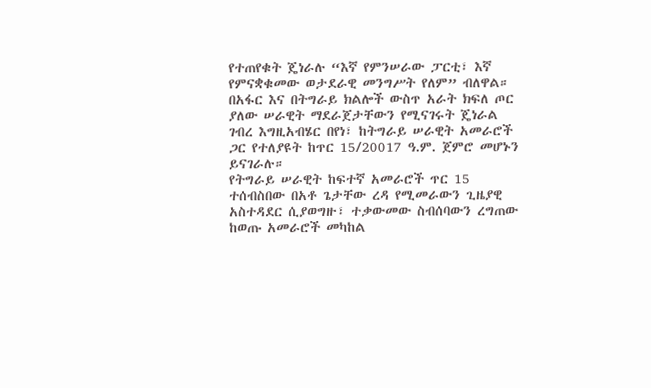የተጠየቁት ጄነራሉ “እኛ የምንሠራው ፓርቲ፣ እኛ የምናቋቁመው ወታደራዊ መንግሥት የለም” ብለዋል።
በአፋር እና በትግራይ ክልሎች ውስጥ አራት ክፍለ ጦር ያለው ሠራዊት ማደራጀታቸውን የሚናገሩት ጄነራል ገብረ እግዚአብሄር በየነ፣ ከትግራይ ሠራዊት አመራሮች ጋር የተለያዩት ከጥር 15/20017 ዓ.ም. ጀምሮ መሆኑን ይናገራሉ።
የትግራይ ሠራዊት ከፍተኛ አመራሮች ጥር 15 ተሰብስበው በአቶ ጌታቸው ረዳ የሚመራውን ጊዜያዊ አስተዳደር ሲያወግዙ፣ ተቃውመው ስብሰባውን ረግጠው ከወጡ አመራሮች መካከል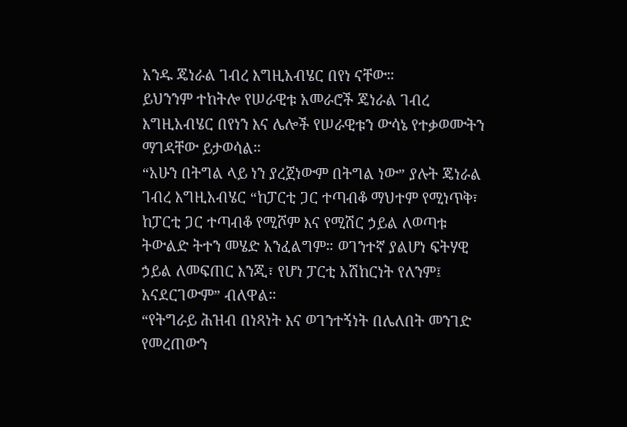አንዱ ጄነራል ገብረ እግዚአብሄር በየነ ናቸው።
ይህንንም ተከትሎ የሠራዊቱ አመራሮች ጄነራል ገብረ እግዚአብሄር በየነን እና ሌሎች የሠራዊቱን ውሳኔ የተቃወሙትን ማገዳቸው ይታወሳል።
“አሁን በትግል ላይ ነን ያረጀነውም በትግል ነው” ያሉት ጄነራል ገብረ እግዚአብሄር “ከፓርቲ ጋር ተጣብቆ ማህተም የሚነጥቅ፣ ከፓርቲ ጋር ተጣብቆ የሚሾም እና የሚሽር ኃይል ለወጣቱ ትውልድ ትተን መሄድ አንፈልግም። ወገንተኛ ያልሆነ ፍትሃዊ ኃይል ለመፍጠር እንጂ፣ የሆነ ፓርቲ አሽከርነት የለንም፤ አናደርገውም” ብለዋል።
“የትግራይ ሕዝብ በነጻነት እና ወገንተኝነት በሌለበት መንገድ የመረጠውን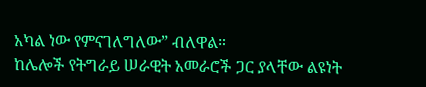አካል ነው የምናገለግለው” ብለዋል።
ከሌሎች የትግራይ ሠራዊት አመራሮች ጋር ያላቸው ልዩነት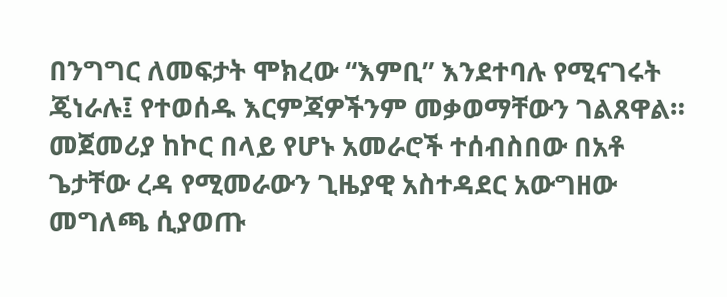በንግግር ለመፍታት ሞክረው “እምቢ” እንደተባሉ የሚናገሩት ጄነራሉ፤ የተወሰዱ እርምጃዎችንም መቃወማቸውን ገልጸዋል።
መጀመሪያ ከኮር በላይ የሆኑ አመራሮች ተሰብስበው በአቶ ጌታቸው ረዳ የሚመራውን ጊዜያዊ አስተዳደር አውግዘው መግለጫ ሲያወጡ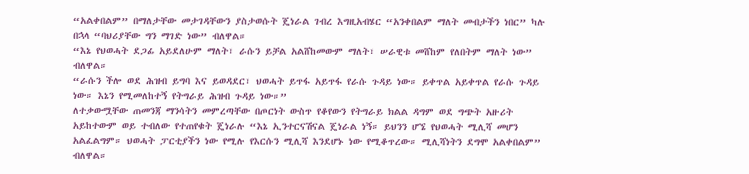“አልቀበልም” በማለታቸው መታገዳቸውን ያስታወሱት ጄነራል ገብረ እግዚአብሄር “አንቀበልም ማለት መብታችን ነበር” ካሉ በኋላ “ባህሪያቸው ግን ማገድ ነው” ብለዋል።
“እኔ የህወሓት ደጋፊ አይደለሁም ማለት፣ ራሱን ይቻል አልሸከመውም ማለት፣ ሠራዊቱ መሸከም የለበትም ማለት ነው” ብለዋል።
“ራሱን ችሎ ወደ ሕዝብ ይግባ እና ይወዳደር፣ ህወሓት ይጥፋ አይጥፋ የራሱ ጉዳይ ነው። ይቀጥል አይቀጥል የራሱ ጉዳይ ነው። እኔን የሚመለከተኝ የትግራይ ሕዝብ ጉዳይ ነው።”
ለተቃውሟቸው ጠመንጃ ማንሳትን መምረጣቸው በጦርነት ውስጥ የቆየውን የትግራይ ክልል ዳግም ወደ ግጭት አዙሪት አይከተውም ወይ ተብለው የተጠየቁት ጄነራሉ “እኔ ኢንተርናሽናል ጄነራል ነኝ። ይህንን ሆኜ የህወሓት ሚሊሻ መሆን አልፈልግም። ህወሓት ፓርቲያችን ነው የሚሉ የእርሱን ሚሊሻ እንደሆኑ ነው የሚቆጥረው። ሚሊሻነትን ደግሞ አልቀበልም” ብለዋል።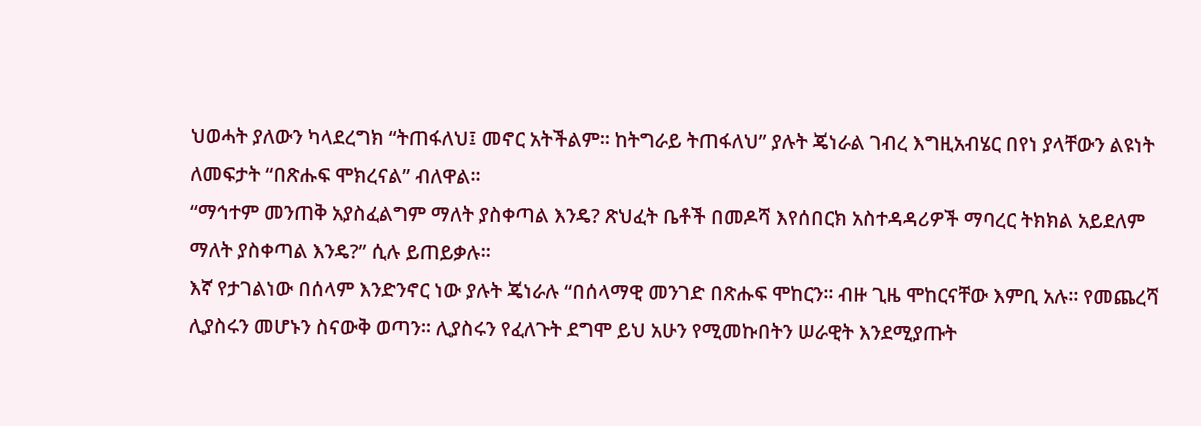ህወሓት ያለውን ካላደረግክ “ትጠፋለህ፤ መኖር አትችልም። ከትግራይ ትጠፋለህ” ያሉት ጄነራል ገብረ እግዚአብሄር በየነ ያላቸውን ልዩነት ለመፍታት “በጽሑፍ ሞክረናል” ብለዋል።
“ማኅተም መንጠቅ አያስፈልግም ማለት ያስቀጣል እንዴ? ጽህፈት ቤቶች በመዶሻ እየሰበርክ አስተዳዳሪዎች ማባረር ትክክል አይደለም ማለት ያስቀጣል እንዴ?” ሲሉ ይጠይቃሉ።
እኛ የታገልነው በሰላም እንድንኖር ነው ያሉት ጄነራሉ “በሰላማዊ መንገድ በጽሑፍ ሞከርን። ብዙ ጊዜ ሞከርናቸው እምቢ አሉ። የመጨረሻ ሊያስሩን መሆኑን ስናውቅ ወጣን። ሊያስሩን የፈለጉት ደግሞ ይህ አሁን የሚመኩበትን ሠራዊት እንደሚያጡት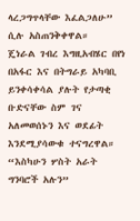ላረጋግጥላቸው እፈልጋለሁ” ሲሉ አስጠንቅቀዋል።
ጄነራል ገብረ እግዚአብሄር በየነ በአፋር እና በትግራይ አካባቢ ይንቀሳቀሳል ያሉት የታጣቂ ቡድናቸው ስም ገና አለመወሰኑን እና ወደፊት እንደሚያሳውቁ ተናግረዋል።
“እስካሁን ሦስት አራት ግንባሮች አሉን”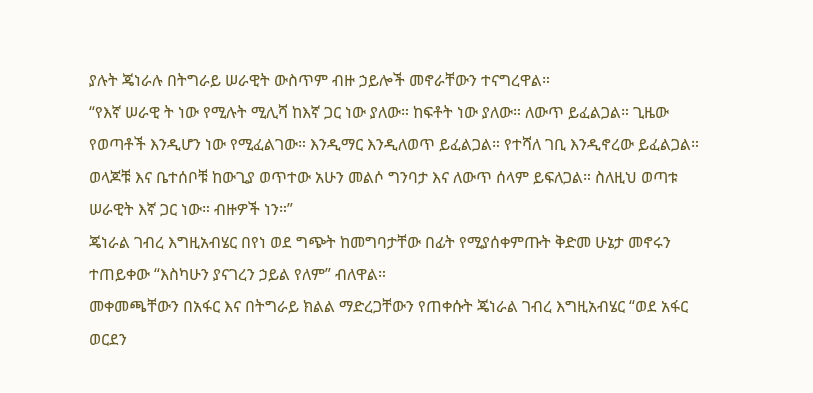ያሉት ጄነራሉ በትግራይ ሠራዊት ውስጥም ብዙ ኃይሎች መኖራቸውን ተናግረዋል።
“የእኛ ሠራዊ ት ነው የሚሉት ሚሊሻ ከእኛ ጋር ነው ያለው። ከፍቶት ነው ያለው። ለውጥ ይፈልጋል። ጊዜው የወጣቶች እንዲሆን ነው የሚፈልገው። እንዲማር እንዲለወጥ ይፈልጋል። የተሻለ ገቢ እንዲኖረው ይፈልጋል። ወላጆቹ እና ቤተሰቦቹ ከውጊያ ወጥተው አሁን መልሶ ግንባታ እና ለውጥ ሰላም ይፍለጋል። ስለዚህ ወጣቱ ሠራዊት እኛ ጋር ነው። ብዙዎች ነን።”
ጄነራል ገብረ እግዚአብሄር በየነ ወደ ግጭት ከመግባታቸው በፊት የሚያሰቀምጡት ቅድመ ሁኔታ መኖሩን ተጠይቀው “እስካሁን ያናገረን ኃይል የለም” ብለዋል።
መቀመጫቸውን በአፋር እና በትግራይ ክልል ማድረጋቸውን የጠቀሱት ጄነራል ገብረ እግዚአብሄር “ወደ አፋር ወርደን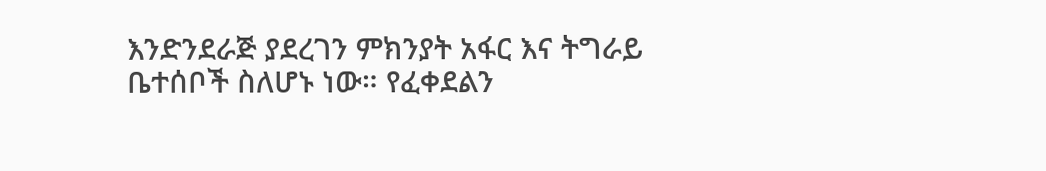እንድንደራጅ ያደረገን ምክንያት አፋር እና ትግራይ ቤተሰቦች ስለሆኑ ነው። የፈቀደልን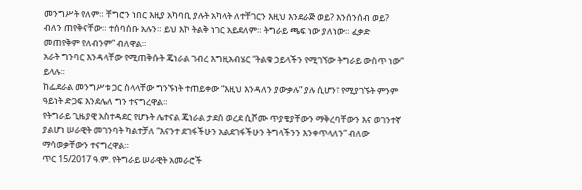መንግሥት የለም። ቸግሮን ነበር እዚያ አካባቢ ያሉት አካላት ለተቸገርን እዚህ እንደራጅ ወይ? እንሰንሰብ ወይ? ብለን ጠየቅናቸው። ተሰባሰቡ አሉን። ይህ እኮ ትልቅ ነገር አይደለም። ትግራይ ጫፍ ነው ያለነው። ፈቃድ መጠየቅም የለብንም” ብለዋል።
አራት ግንባር እንዳላቸው የሚጠቅሱት ጄነራል ገብረ እግዚአብሄር “ትልቁ ኃይላችን የሚገኘው ትግራይ ውስጥ ነው” ይላሉ።
ከፌደራል መንግሥቱ ጋር ስላላቸው ግንኙነት ተጠይቀው “እዚህ እንዳለን ያውቃሉ” ያሉ ሲሆን፣ የሚያገኙት ምንም ዓይነት ድጋፍ እንደሌለ ግን ተናግረዋል።
የትግራይ ጊዜያዊ አስተዳደር የሆኑት ሌተናል ጄነራል ታደሰ ወረደ ሲሾሙ ጥያቄያቸውን ማቅረባቸውን እና ወገንተኛ ያልሆነ ሠራዊት መገንባት ካልተቻለ “እናንተ ደገፋችሁን አልደገፋችሁን ትግላችንን እንቀጥላለን” ብለው ማሳወቃቸውን ተናግረዋል።
ጥር 15/2017 ዓ.ም. የትግራይ ሠራዊት አመራሮች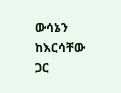ውሳኔን ከእርሳቸው ጋር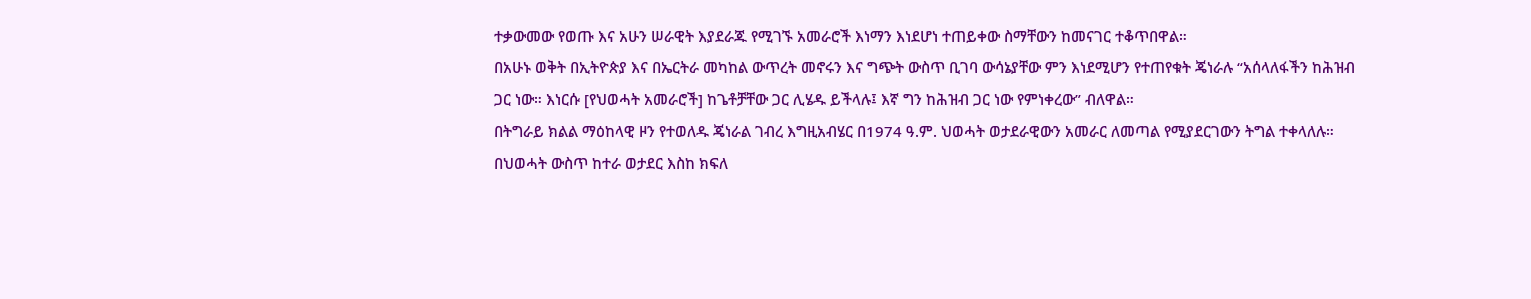ተቃውመው የወጡ እና አሁን ሠራዊት እያደራጁ የሚገኙ አመራሮች እነማን እነደሆነ ተጠይቀው ስማቸውን ከመናገር ተቆጥበዋል።
በአሁኑ ወቅት በኢትዮጵያ እና በኤርትራ መካከል ውጥረት መኖሩን እና ግጭት ውስጥ ቢገባ ውሳኔያቸው ምን እነደሚሆን የተጠየቁት ጄነራሉ “አሰላለፋችን ከሕዝብ ጋር ነው። እነርሱ [የህወሓት አመራሮች] ከጌቶቻቸው ጋር ሊሄዱ ይችላሉ፤ እኛ ግን ከሕዝብ ጋር ነው የምነቀረው” ብለዋል።
በትግራይ ክልል ማዕከላዊ ዞን የተወለዱ ጄነራል ገብረ እግዚአብሄር በ1974 ዓ.ም. ህወሓት ወታደራዊውን አመራር ለመጣል የሚያደርገውን ትግል ተቀላለሉ።
በህወሓት ውስጥ ከተራ ወታደር እስከ ክፍለ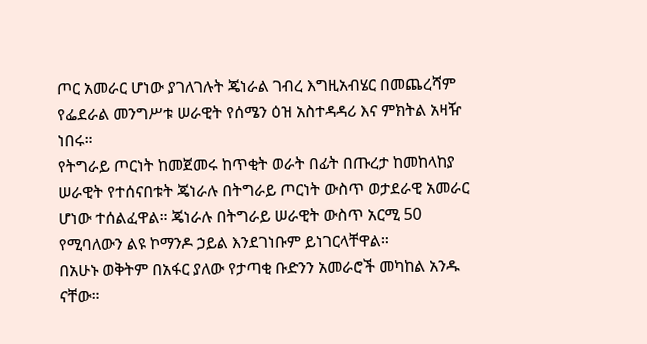ጦር አመራር ሆነው ያገለገሉት ጄነራል ገብረ እግዚአብሄር በመጨረሻም የፌደራል መንግሥቱ ሠራዊት የሰሜን ዕዝ አስተዳዳሪ እና ምክትል አዛዥ ነበሩ።
የትግራይ ጦርነት ከመጀመሩ ከጥቂት ወራት በፊት በጡረታ ከመከላከያ ሠራዊት የተሰናበቱት ጄነራሉ በትግራይ ጦርነት ውስጥ ወታደራዊ አመራር ሆነው ተሰልፈዋል። ጄነራሉ በትግራይ ሠራዊት ውስጥ አርሚ 50 የሚባለውን ልዩ ኮማንዶ ኃይል እንደገነቡም ይነገርላቸዋል።
በአሁኑ ወቅትም በአፋር ያለው የታጣቂ ቡድንን አመራሮች መካከል አንዱ ናቸው።